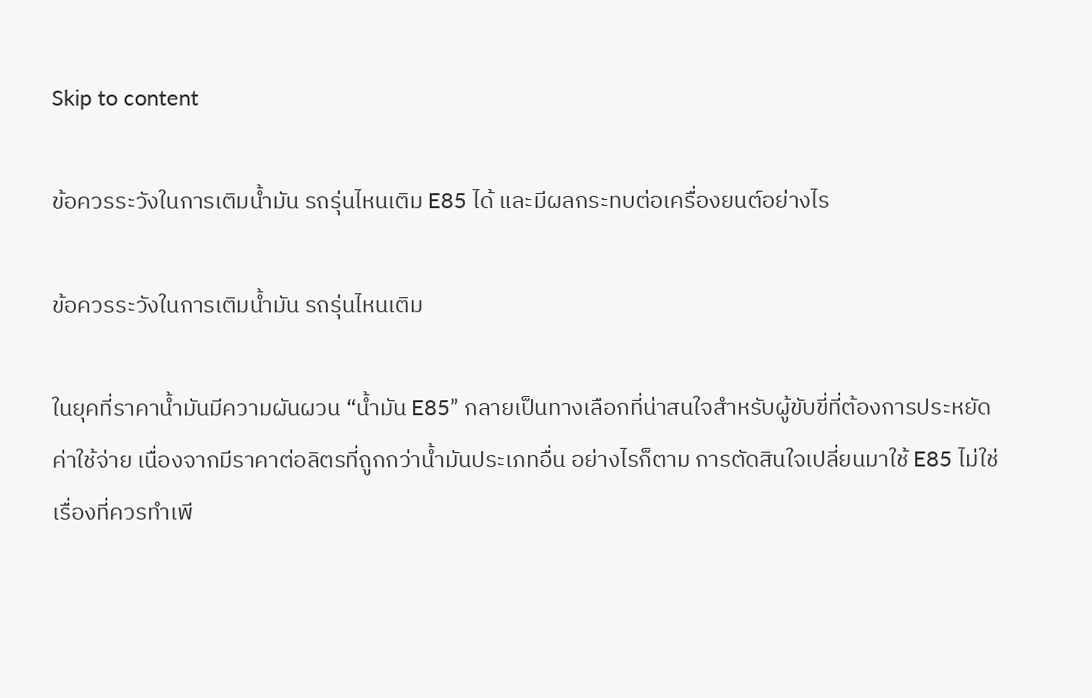Skip to content

ข้อควรระวังในการเติมน้ำมัน รถรุ่นไหนเติม E85 ได้ และมีผลกระทบต่อเครื่องยนต์อย่างไร

ข้อควรระวังในการเติมน้ำมัน รถรุ่นไหนเติม

ในยุคที่ราคาน้ำมันมีความผันผวน “น้ำมัน E85” กลายเป็นทางเลือกที่น่าสนใจสำหรับผู้ขับขี่ที่ต้องการประหยัดค่าใช้จ่าย เนื่องจากมีราคาต่อลิตรที่ถูกกว่าน้ำมันประเภทอื่น อย่างไรก็ตาม การตัดสินใจเปลี่ยนมาใช้ E85 ไม่ใช่เรื่องที่ควรทำเพี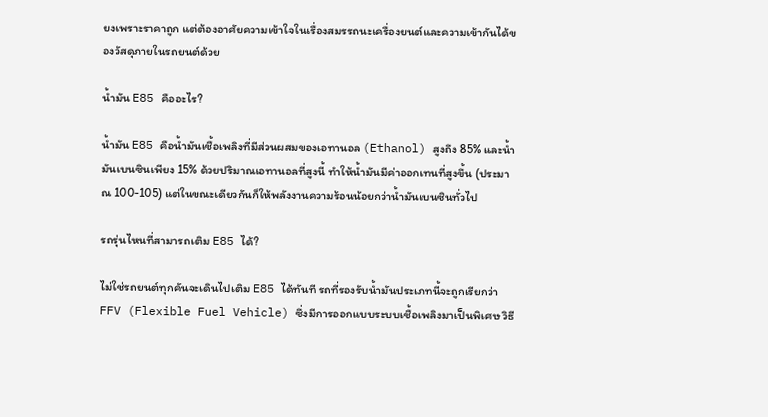ยงเพราะราคาถูก แต่ต้องอาศัยความเข้าใจในเรื่องสมรรถนะเครื่องยนต์และความเข้ากันได้ของวัสดุภายในรถยนต์ด้วย

น้ำมัน E85 คืออะไร?

น้ำมัน E85 คือน้ำมันเชื้อเพลิงที่มีส่วนผสมของเอทานอล (Ethanol) สูงถึง 85% และน้ำมันเบนซินเพียง 15% ด้วยปริมาณเอทานอลที่สูงนี้ ทำให้น้ำมันมีค่าออกเทนที่สูงขึ้น (ประมาณ 100-105) แต่ในขณะเดียวกันก็ให้พลังงานความร้อนน้อยกว่าน้ำมันเบนซินทั่วไป

รถรุ่นไหนที่สามารถเติม E85 ได้?

ไม่ใช่รถยนต์ทุกคันจะเดินไปเติม E85 ได้ทันที รถที่รองรับน้ำมันประเภทนี้จะถูกเรียกว่า FFV (Flexible Fuel Vehicle) ซึ่งมีการออกแบบระบบเชื้อเพลิงมาเป็นพิเศษ วิธี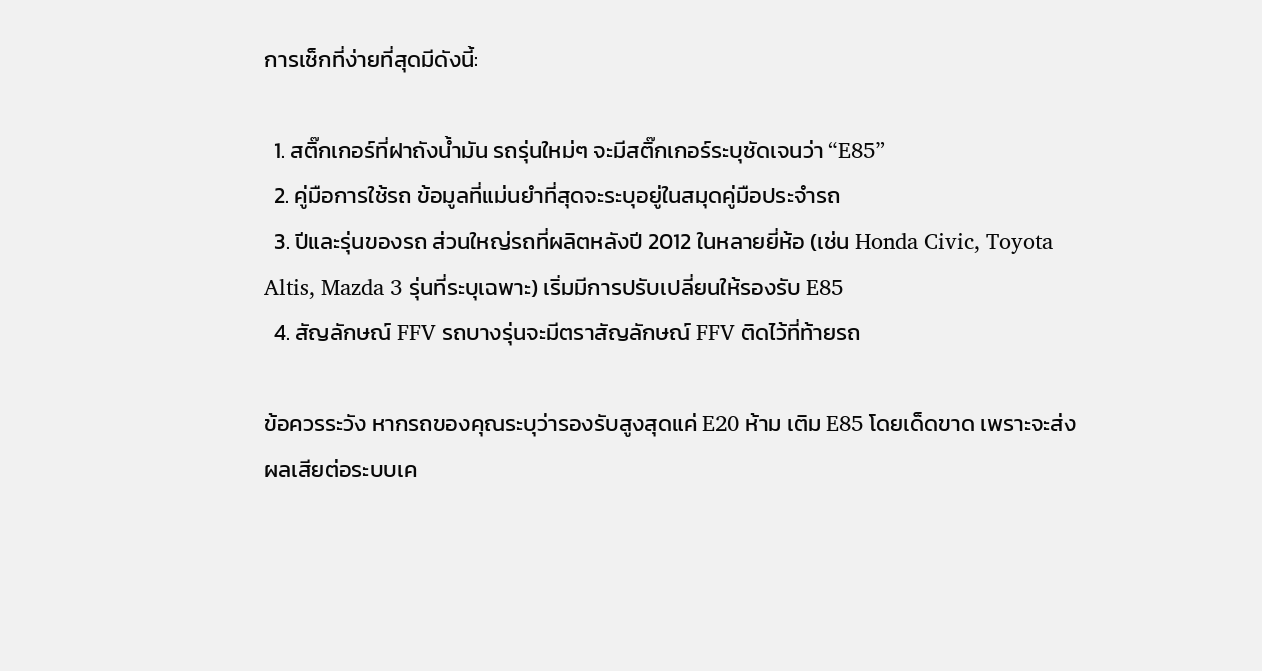การเช็กที่ง่ายที่สุดมีดังนี้:

  1. สติ๊กเกอร์ที่ฝาถังน้ำมัน รถรุ่นใหม่ๆ จะมีสติ๊กเกอร์ระบุชัดเจนว่า “E85”
  2. คู่มือการใช้รถ ข้อมูลที่แม่นยำที่สุดจะระบุอยู่ในสมุดคู่มือประจำรถ
  3. ปีและรุ่นของรถ ส่วนใหญ่รถที่ผลิตหลังปี 2012 ในหลายยี่ห้อ (เช่น Honda Civic, Toyota Altis, Mazda 3 รุ่นที่ระบุเฉพาะ) เริ่มมีการปรับเปลี่ยนให้รองรับ E85
  4. สัญลักษณ์ FFV รถบางรุ่นจะมีตราสัญลักษณ์ FFV ติดไว้ที่ท้ายรถ

ข้อควรระวัง หากรถของคุณระบุว่ารองรับสูงสุดแค่ E20 ห้าม เติม E85 โดยเด็ดขาด เพราะจะส่งผลเสียต่อระบบเค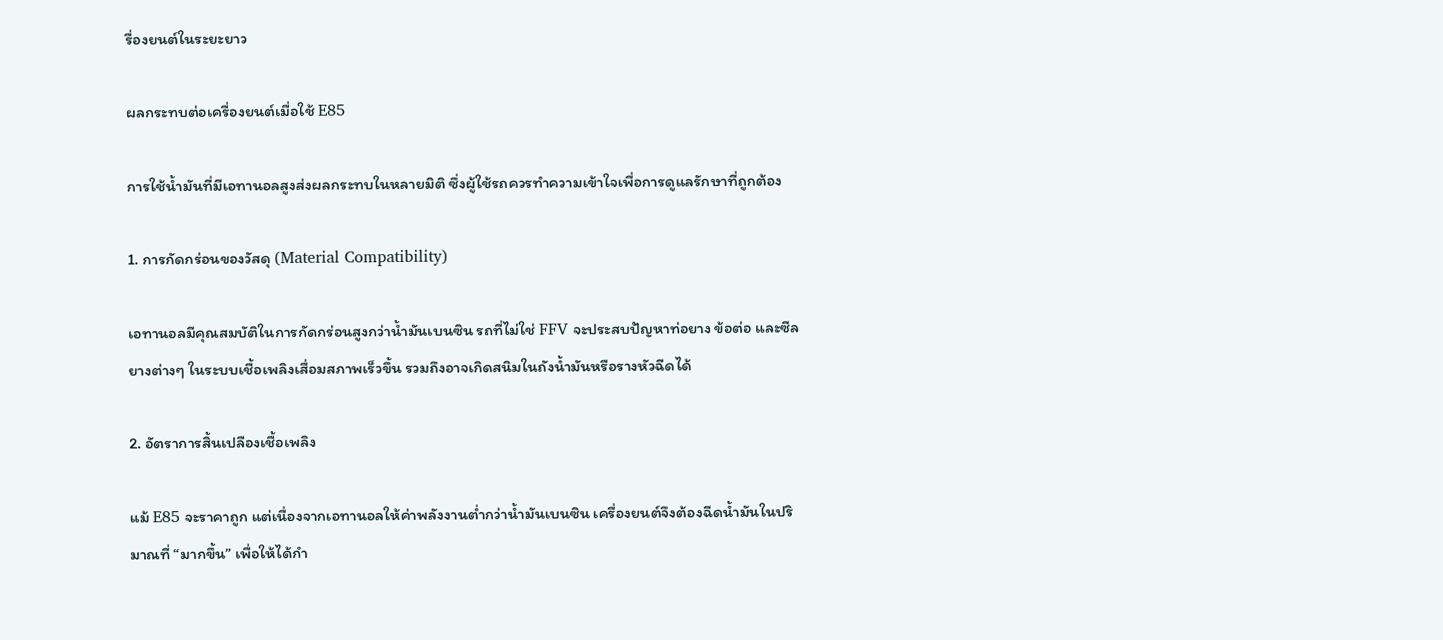รื่องยนต์ในระยะยาว

ผลกระทบต่อเครื่องยนต์เมื่อใช้ E85

การใช้น้ำมันที่มีเอทานอลสูงส่งผลกระทบในหลายมิติ ซึ่งผู้ใช้รถควรทำความเข้าใจเพื่อการดูแลรักษาที่ถูกต้อง

1. การกัดกร่อนของวัสดุ (Material Compatibility)

เอทานอลมีคุณสมบัติในการกัดกร่อนสูงกว่าน้ำมันเบนซิน รถที่ไม่ใช่ FFV จะประสบปัญหาท่อยาง ข้อต่อ และซีลยางต่างๆ ในระบบเชื้อเพลิงเสื่อมสภาพเร็วขึ้น รวมถึงอาจเกิดสนิมในถังน้ำมันหรือรางหัวฉีดได้

2. อัตราการสิ้นเปลืองเชื้อเพลิง

แม้ E85 จะราคาถูก แต่เนื่องจากเอทานอลให้ค่าพลังงานต่ำกว่าน้ำมันเบนซิน เครื่องยนต์จึงต้องฉีดน้ำมันในปริมาณที่ “มากขึ้น” เพื่อให้ได้กำ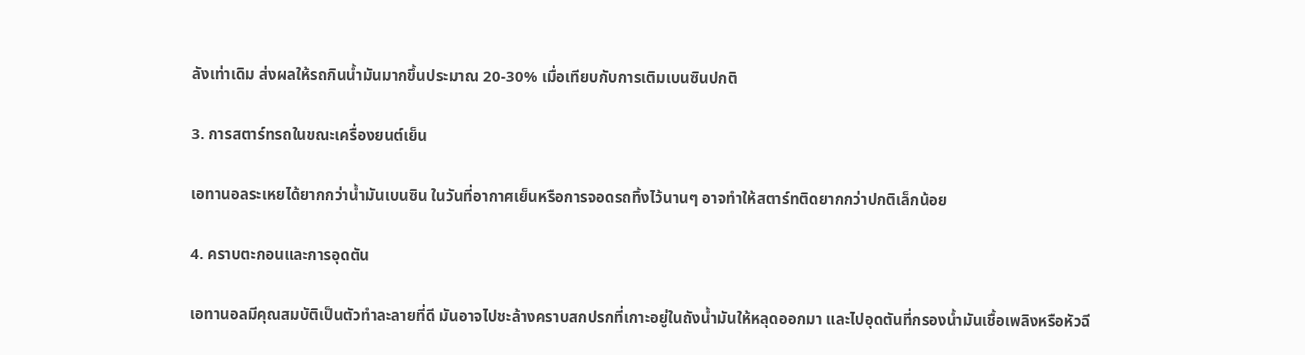ลังเท่าเดิม ส่งผลให้รถกินน้ำมันมากขึ้นประมาณ 20-30% เมื่อเทียบกับการเติมเบนซินปกติ

3. การสตาร์ทรถในขณะเครื่องยนต์เย็น

เอทานอลระเหยได้ยากกว่าน้ำมันเบนซิน ในวันที่อากาศเย็นหรือการจอดรถทิ้งไว้นานๆ อาจทำให้สตาร์ทติดยากกว่าปกติเล็กน้อย

4. คราบตะกอนและการอุดตัน

เอทานอลมีคุณสมบัติเป็นตัวทำละลายที่ดี มันอาจไปชะล้างคราบสกปรกที่เกาะอยู่ในถังน้ำมันให้หลุดออกมา และไปอุดตันที่กรองน้ำมันเชื้อเพลิงหรือหัวฉี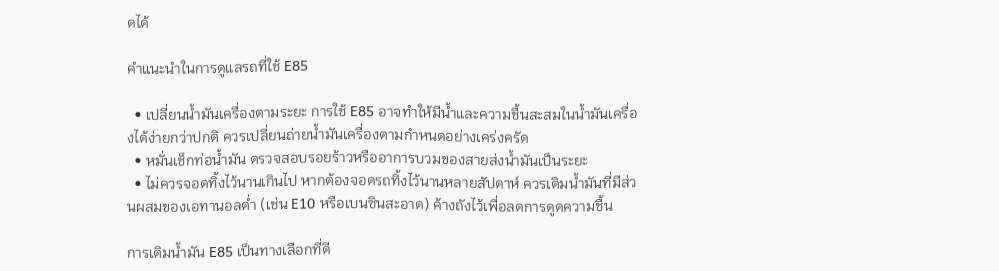ดได้

คำแนะนำในการดูแลรถที่ใช้ E85

  • เปลี่ยนน้ำมันเครื่องตามระยะ การใช้ E85 อาจทำให้มีน้ำและความชื้นสะสมในน้ำมันเครื่องได้ง่ายกว่าปกติ ควรเปลี่ยนถ่ายน้ำมันเครื่องตามกำหนดอย่างเคร่งครัด
  • หมั่นเช็กท่อน้ำมัน ตรวจสอบรอยร้าวหรืออาการบวมของสายส่งน้ำมันเป็นระยะ
  • ไม่ควรจอดทิ้งไว้นานเกินไป หากต้องจอดรถทิ้งไว้นานหลายสัปดาห์ ควรเติมน้ำมันที่มีส่วนผสมของเอทานอลต่ำ (เช่น E10 หรือเบนซินสะอาด) ค้างถังไว้เพื่อลดการดูดความชื้น

การเติมน้ำมัน E85 เป็นทางเลือกที่ดี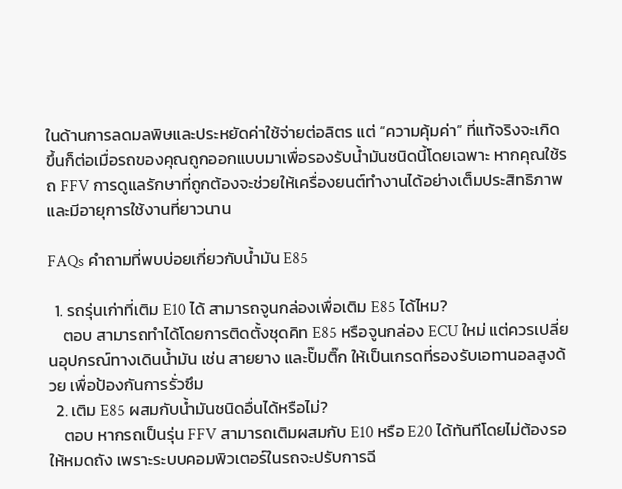ในด้านการลดมลพิษและประหยัดค่าใช้จ่ายต่อลิตร แต่ “ความคุ้มค่า” ที่แท้จริงจะเกิดขึ้นก็ต่อเมื่อรถของคุณถูกออกแบบมาเพื่อรองรับน้ำมันชนิดนี้โดยเฉพาะ หากคุณใช้รถ FFV การดูแลรักษาที่ถูกต้องจะช่วยให้เครื่องยนต์ทำงานได้อย่างเต็มประสิทธิภาพและมีอายุการใช้งานที่ยาวนาน

FAQs คำถามที่พบบ่อยเกี่ยวกับน้ำมัน E85

  1. รถรุ่นเก่าที่เติม E10 ได้ สามารถจูนกล่องเพื่อเติม E85 ได้ไหม?
    ตอบ สามารถทำได้โดยการติดตั้งชุดคิท E85 หรือจูนกล่อง ECU ใหม่ แต่ควรเปลี่ยนอุปกรณ์ทางเดินน้ำมัน เช่น สายยาง และปั๊มติ๊ก ให้เป็นเกรดที่รองรับเอทานอลสูงด้วย เพื่อป้องกันการรั่วซึม
  2. เติม E85 ผสมกับน้ำมันชนิดอื่นได้หรือไม่?
    ตอบ หากรถเป็นรุ่น FFV สามารถเติมผสมกับ E10 หรือ E20 ได้ทันทีโดยไม่ต้องรอให้หมดถัง เพราะระบบคอมพิวเตอร์ในรถจะปรับการฉี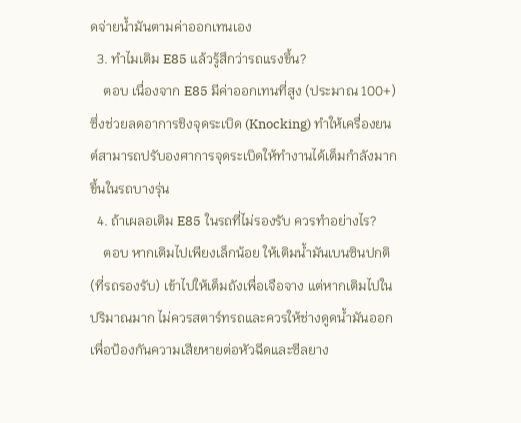ดจ่ายน้ำมันตามค่าออกเทนเอง
  3. ทำไมเติม E85 แล้วรู้สึกว่ารถแรงขึ้น?
    ตอบ เนื่องจาก E85 มีค่าออกเทนที่สูง (ประมาณ 100+) ซึ่งช่วยลดอาการชิงจุดระเบิด (Knocking) ทำให้เครื่องยนต์สามารถปรับองศาการจุดระเบิดให้ทำงานได้เต็มกำลังมากขึ้นในรถบางรุ่น
  4. ถ้าเผลอเติม E85 ในรถที่ไม่รองรับ ควรทำอย่างไร?
    ตอบ หากเติมไปเพียงเล็กน้อย ให้เติมน้ำมันเบนซินปกติ (ที่รถรองรับ) เข้าไปให้เต็มถังเพื่อเจือจาง แต่หากเติมไปในปริมาณมาก ไม่ควรสตาร์ทรถและควรให้ช่างดูดน้ำมันออกเพื่อป้องกันความเสียหายต่อหัวฉีดและซีลยาง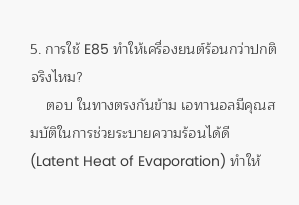5. การใช้ E85 ทำให้เครื่องยนต์ร้อนกว่าปกติจริงไหม?
    ตอบ ในทางตรงกันข้าม เอทานอลมีคุณสมบัติในการช่วยระบายความร้อนได้ดี (Latent Heat of Evaporation) ทำให้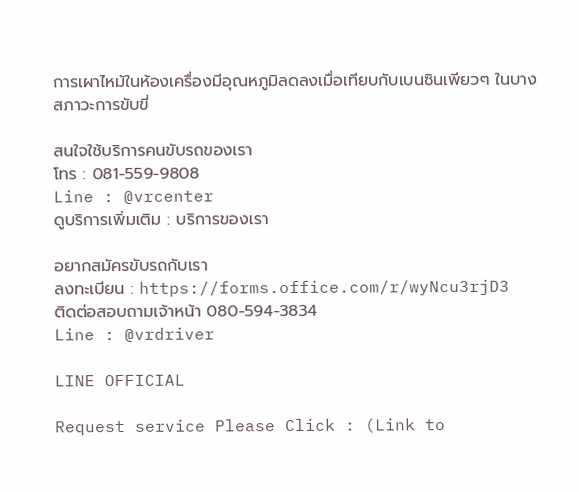การเผาไหม้ในห้องเครื่องมีอุณหภูมิลดลงเมื่อเทียบกับเบนซินเพียวๆ ในบางสภาวะการขับขี่

สนใจใช้บริการคนขับรถของเรา
โทร : 081-559-9808
Line : @vrcenter
ดูบริการเพิ่มเติม : บริการของเรา

อยากสมัครขับรถกับเรา
ลงทะเบียน : https://forms.office.com/r/wyNcu3rjD3
ติดต่อสอบถามเจ้าหน้า 080-594-3834
Line : @vrdriver

LINE OFFICIAL

Request service Please Click : (Link to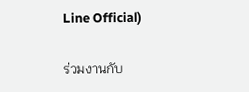Line Official)

ร่วมงานกับ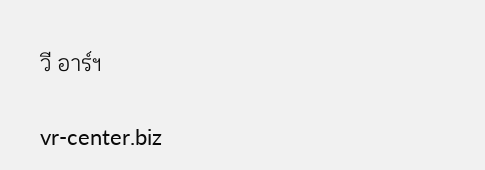วี อาร์ฯ

vr-center.biz